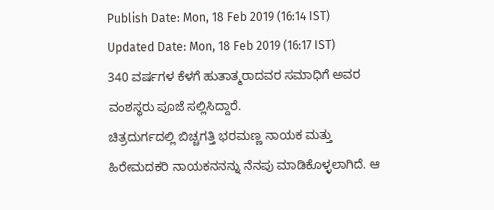Publish Date: Mon, 18 Feb 2019 (16:14 IST)
Updated Date: Mon, 18 Feb 2019 (16:17 IST)
340 ವರ್ಷಗಳ ಕೆಳಗೆ ಹುತಾತ್ಮರಾದವರ ಸಮಾಧಿಗೆ ಅವರ ವಂಶಸ್ಥರು ಪೂಜೆ ಸಲ್ಲಿಸಿದ್ದಾರೆ.
ಚಿತ್ರದುರ್ಗದಲ್ಲಿ ಬಿಚ್ಚಗತ್ತಿ ಭರಮಣ್ಣ ನಾಯಕ ಮತ್ತು ಹಿರೇಮದಕರಿ ನಾಯಕನನನ್ನು ನೆನಪು ಮಾಡಿಕೊಳ್ಳಲಾಗಿದೆ. ಆ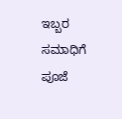ಇಬ್ಬರ ಸಮಾಧಿಗೆ ಪೂಜೆ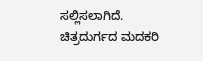ಸಲ್ಲಿಸಲಾಗಿದೆ.
ಚಿತ್ರದುರ್ಗದ ಮದಕರಿ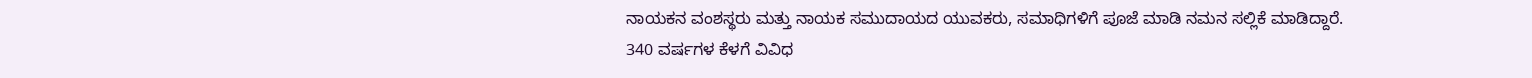ನಾಯಕನ ವಂಶಸ್ಥರು ಮತ್ತು ನಾಯಕ ಸಮುದಾಯದ ಯುವಕರು, ಸಮಾಧಿಗಳಿಗೆ ಪೂಜೆ ಮಾಡಿ ನಮನ ಸಲ್ಲಿಕೆ ಮಾಡಿದ್ದಾರೆ.
340 ವರ್ಷಗಳ ಕೆಳಗೆ ವಿವಿಧ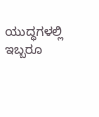ಯುದ್ಧಗಳಲ್ಲಿ ಇಬ್ಬರೂ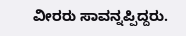ವೀರರು ಸಾವನ್ನಪ್ಪಿದ್ದರು.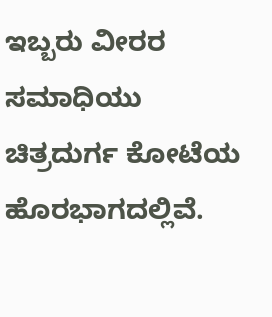ಇಬ್ಬರು ವೀರರ ಸಮಾಧಿಯು ಚಿತ್ರದುರ್ಗ ಕೋಟೆಯ ಹೊರಭಾಗದಲ್ಲಿವೆ.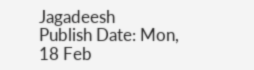Jagadeesh
Publish Date: Mon, 18 Feb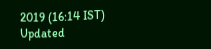2019 (16:14 IST)
Updated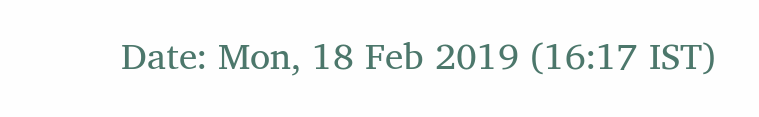Date: Mon, 18 Feb 2019 (16:17 IST)